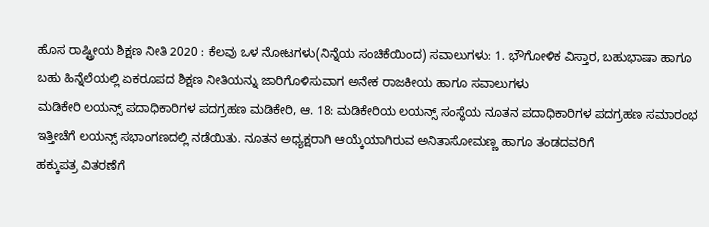ಹೊಸ ರಾಷ್ಟ್ರೀಯ ಶಿಕ್ಷಣ ನೀತಿ 2020 : ಕೆಲವು ಒಳ ನೋಟಗಳು(ನಿನ್ನೆಯ ಸಂಚಿಕೆಯಿಂದ) ಸವಾಲುಗಳು: 1. ಭೌಗೋಳಿಕ ವಿಸ್ತಾರ, ಬಹುಭಾಷಾ ಹಾಗೂ ಬಹು ಹಿನ್ನೆಲೆಯಲ್ಲಿ ಏಕರೂಪದ ಶಿಕ್ಷಣ ನೀತಿಯನ್ನು ಜಾರಿಗೊಳಿಸುವಾಗ ಅನೇಕ ರಾಜಕೀಯ ಹಾಗೂ ಸವಾಲುಗಳು
ಮಡಿಕೇರಿ ಲಯನ್ಸ್ ಪದಾಧಿಕಾರಿಗಳ ಪದಗ್ರಹಣ ಮಡಿಕೇರಿ, ಆ. 18: ಮಡಿಕೇರಿಯ ಲಯನ್ಸ್ ಸಂಸ್ಥೆಯ ನೂತನ ಪದಾಧಿಕಾರಿಗಳ ಪದಗ್ರಹಣ ಸಮಾರಂಭ ಇತ್ತೀಚೆಗೆ ಲಯನ್ಸ್ ಸಭಾಂಗಣದಲ್ಲಿ ನಡೆಯಿತು. ನೂತನ ಅಧ್ಯಕ್ಷರಾಗಿ ಆಯ್ಕೆಯಾಗಿರುವ ಅನಿತಾಸೋಮಣ್ಣ ಹಾಗೂ ತಂಡದವರಿಗೆ
ಹಕ್ಕುಪತ್ರ ವಿತರಣೆಗೆ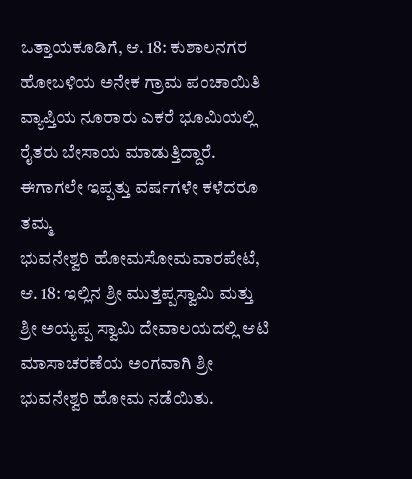ಒತ್ತಾಯಕೂಡಿಗೆ, ಆ. 18: ಕುಶಾಲನಗರ ಹೋಬಳಿಯ ಅನೇಕ ಗ್ರಾಮ ಪಂಚಾಯಿತಿ ವ್ಯಾಪ್ತಿಯ ನೂರಾರು ಎಕರೆ ಭೂಮಿಯಲ್ಲಿ ರೈತರು ಬೇಸಾಯ ಮಾಡುತ್ತಿದ್ದಾರೆ. ಈಗಾಗಲೇ ಇಪ್ಪತ್ತು ವರ್ಷಗಳೇ ಕಳೆದರೂ ತಮ್ಮ
ಭುವನೇಶ್ವರಿ ಹೋಮಸೋಮವಾರಪೇಟೆ, ಆ. 18: ಇಲ್ಲಿನ ಶ್ರೀ ಮುತ್ತಪ್ಪಸ್ವಾಮಿ ಮತ್ತು ಶ್ರೀ ಅಯ್ಯಪ್ಪ ಸ್ವಾಮಿ ದೇವಾಲಯದಲ್ಲಿ ಆಟಿ ಮಾಸಾಚರಣೆಯ ಅಂಗವಾಗಿ ಶ್ರೀ ಭುವನೇಶ್ವರಿ ಹೋಮ ನಡೆಯಿತು.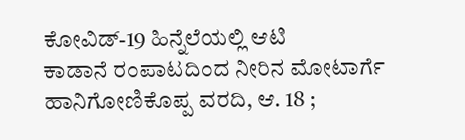ಕೋವಿಡ್-19 ಹಿನ್ನೆಲೆಯಲ್ಲಿ ಆಟಿ
ಕಾಡಾನೆ ರಂಪಾಟದಿಂದ ನೀರಿನ ಮೋಟಾರ್ಗೆ ಹಾನಿಗೋಣಿಕೊಪ್ಪ ವರದಿ, ಆ. 18 ;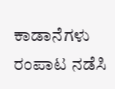ಕಾಡಾನೆಗಳು ರಂಪಾಟ ನಡೆಸಿ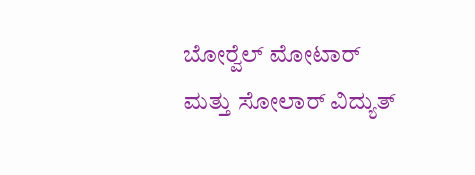ಬೋರ್‍ವೆಲ್ ಮೋಟಾರ್ ಮತ್ತು ಸೋಲಾರ್ ವಿದ್ಯುತ್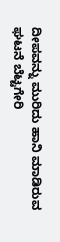ದೀಪವನ್ನು ಮುರಿದು ಹಾನಿ ಮಾಡಿರುವ ಘಟನೆ ಬೆಟ್ಟಗೇರಿ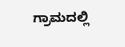ಗ್ರಾಮದಲ್ಲಿ